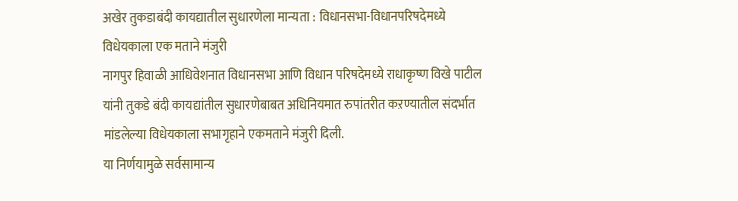अखेर तुकडाबंदी कायद्यातील सुधारणेला मान्यता : विधानसभा-विधानपरिषदेमध्ये विधेयकाला एक मताने मंजुरी
नागपुर हिवाळी आधिवेशनात विधानसभा आणि विधान परिषदेमध्ये राधाकृष्ण विखे पाटील यांनी तुकडे बंदी कायद्यांतील सुधारणेबाबत अधिनियमात रुपांतरीत कऱण्यातील संदर्भात मांडलेल्या विधेयकाला सभागृहाने एकमताने मंजुरी दिली.
या निर्णयामुळे सर्वसामान्य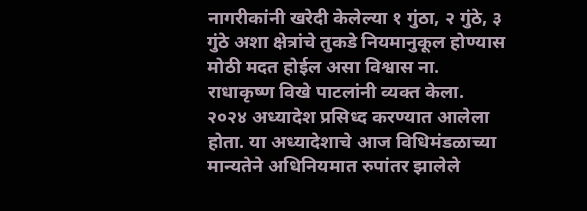नागरीकांनी खरेदी केलेल्या १ गुंठा, २ गुंठे, ३ गुंठे अशा क्षेत्रांचे तुकडे नियमानुकूल होण्यास मोठी मदत होईल असा विश्वास ना. राधाकृष्ण विखे पाटलांनी व्यक्त केला.
२०२४ अध्यादेश प्रसिध्द करण्यात आलेला होता. या अध्यादेशाचे आज विधिमंडळाच्या मान्यतेने अधिनियमात रुपांतर झालेले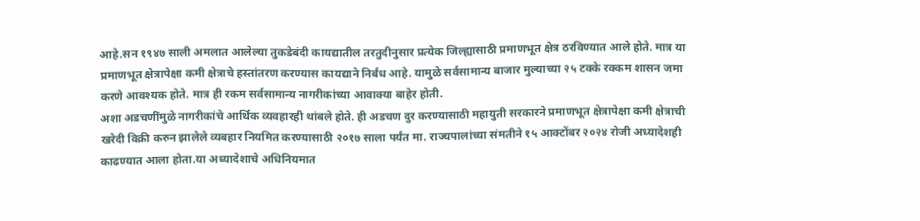आहे.सन १९४७ साली अमलात आलेल्या तुकडेबंदी कायद्यातील तरतुदीनुसार प्रत्येक जिल्ह्यासाठी प्रमाणभूत क्षेत्र ठरविण्यात आले होते. मात्र या प्रमाणभूत क्षेत्रापेक्षा कमी क्षेत्राचे हस्तांतरण करण्यास कायद्याने निर्बंध आहे. यामुळे सर्वसामान्य बाजार मुल्याच्या २५ टक्के रक्कम शासन जमा करणे आवश्यक होते. मात्र ही रकम सर्वसामान्य नागरीकांच्या आवाक्या बाहेर होती.
अशा अडचणींमुळे नागरीकांचे आर्थिक व्यवहारही थांबले होते. ही अडचण दुर करण्यासाठी महायुती सरकारने प्रमाणभूत क्षेत्रापेक्षा कमी क्षेत्राची खरेदी विक्री करुन झालेले व्यबहार नियमित करण्यासाठी २०१७ साला पर्यंत मा. राज्यपालांच्या संमतीने १५ आक्टोंबर २०२४ रोजी अध्यादेशही काढण्यात आला होता.या अध्यादेशाचे अधिनियमात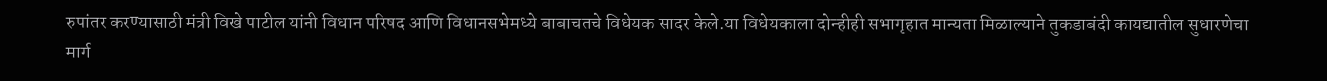रुपांतर करण्यासाठी मंत्री विखे पाटील यांनी विधान परिषद आणि विधानसभेमध्ये बाबाचतचे विधेयक सादर केले.या विधेयकाला दोन्हीही सभागृहात मान्यता मिळाल्याने तुकडाबंदी कायद्यातील सुधारणेचा मार्ग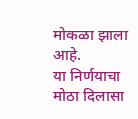मोकळा झाला आहे.
या निर्णयाचा मोठा दिलासा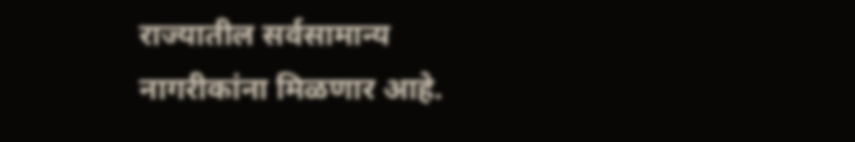राज्यातील सर्वसामान्य नागरीकांना मिळणार आहे.